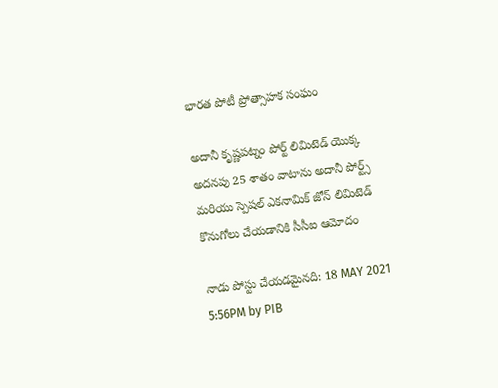భారత పోటీ ప్రోత్సాహక సంఘం

అదానీ కృష్ణపట్నం పోర్ట్ లిమిటెడ్ యొక్క అదనపు 25 శాతం వాటాను అదానీ పోర్ట్స్ మరియు స్పెషల్ ఎకనామిక్ జోన్ లిమిటెడ్ కొనుగోలు చేయడానికి సీసీఐ ఆమోదం

నాడు పోస్టు చేయడమైనది: 18 MAY 2021 5:56PM by PIB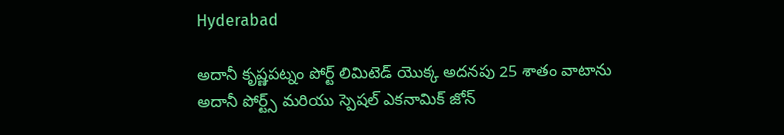Hyderabad

అదానీ కృష్ణపట్నం పోర్ట్ లిమిటెడ్ యొక్క అదనపు 25 శాతం వాటాను అదానీ పోర్ట్స్ మరియు స్పెషల్ ఎకనామిక్ జోన్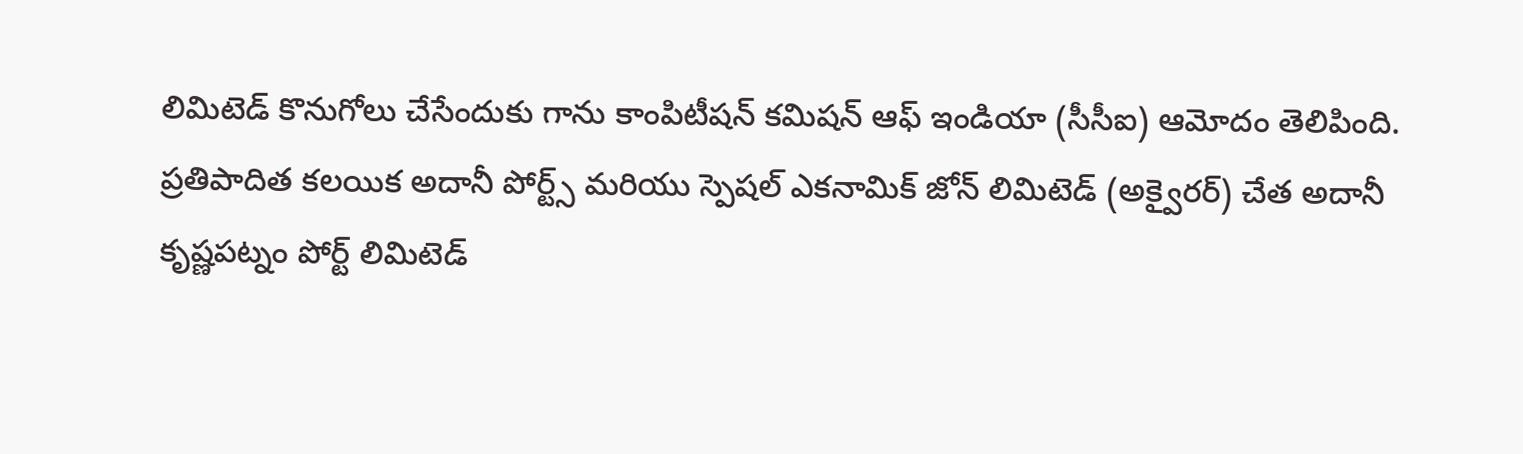లిమిటెడ్ కొనుగోలు చేసేందుకు గాను కాంపిటీషన్ కమిషన్ ఆఫ్ ఇండియా (సీసీఐ) ఆమోదం తెలిపింది. ప్రతిపాదిత కలయిక అదానీ పోర్ట్స్ మరియు స్పెషల్ ఎకనామిక్ జోన్ లిమిటెడ్ (అక్వైరర్) చేత అదానీ కృష్ణపట్నం పోర్ట్ లిమిటెడ్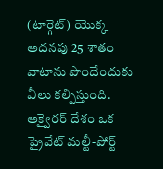(టార్గెట్) యొక్క అదనపు 25 శాతం వాటాను పొందేందుకు వీలు క‌ల్పిస్తుంది. అక్వైరర్ దేశం ఒక ప్రైవేట్ మల్టీ-పోర్ట్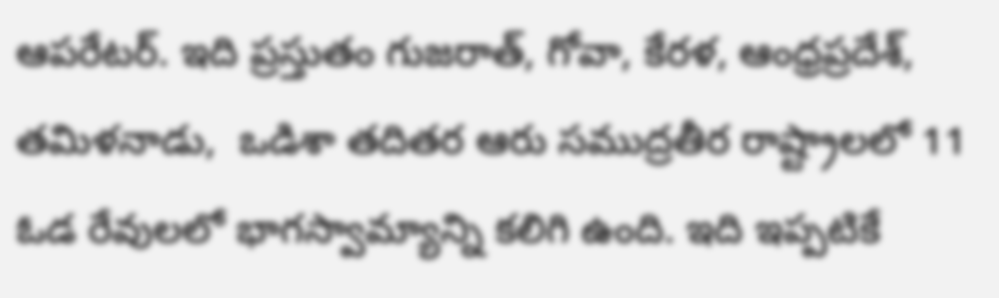ఆపరేటర్. ఇది ప్రస్తుతం గుజరాత్, గోవా, కేరళ, ఆంధ్రప్రదేశ్, తమిళనాడు,  ఒడిశా తదిత‌ర‌ ఆరు సముద్రతీర‌ రాష్ట్రాలలో 11 ఓడ రేవులలో భాగ‌స్వామ్యాన్ని క‌లిగి ఉంది. ఇది ఇప్పటికే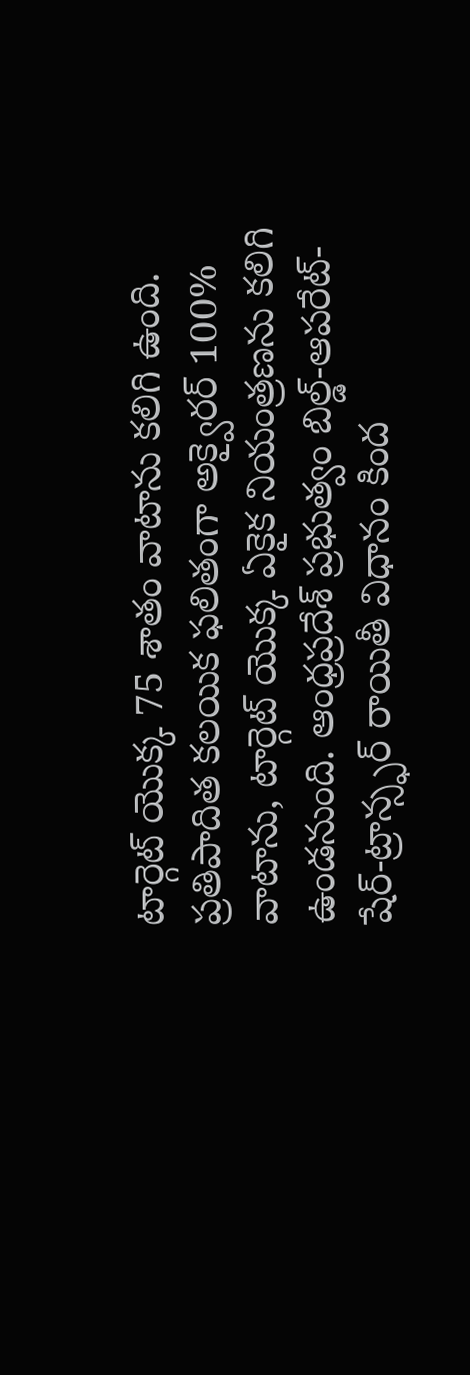టార్గెట్ యొక్క 75 శాతం వాటాను కలిగి ఉంది. ప్రతిపాదిత కలయిక ఫలితంగా అక్వైరర్ 100% వాటాను, టార్గెట్ యొక్క ఏకైక నియంత్రణను కలిగి ఉండ‌నుంది. ఆంధ్రప్రదేశ్ ప్రభుత్వం బిల్డ్-ఆపరేట్-షేర్-ట్రాన్స్ఫర్ రాయితీ విధానం కింద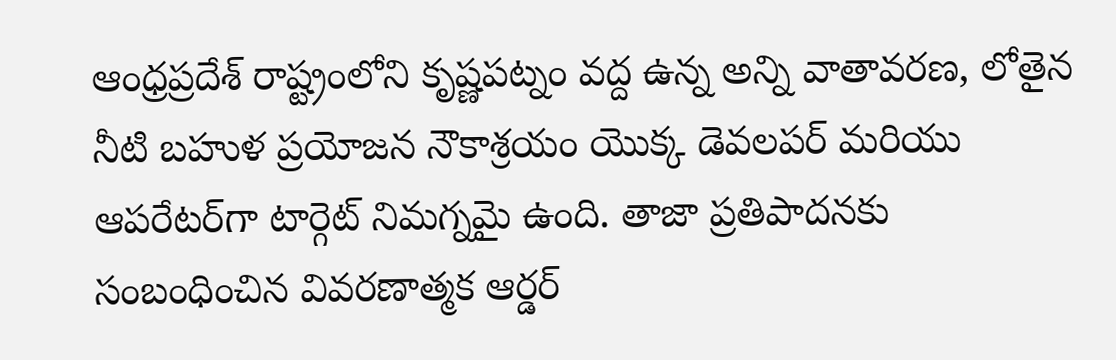ఆంధ్రప్రదేశ్ రాష్ట్రంలోని కృష్ణపట్నం వద్ద ఉన్న అన్ని వాతావరణ, లోతైన నీటి బహుళ ప్రయోజన నౌకాశ్రయం యొక్క డెవలపర్ మరియు ఆపరేటర్‌గా టార్గెట్ నిమగ్నమై ఉంది. తాజా ప్ర‌తిపాద‌న‌కు
సంబంధించిన వివరణాత్మక ఆర్డర్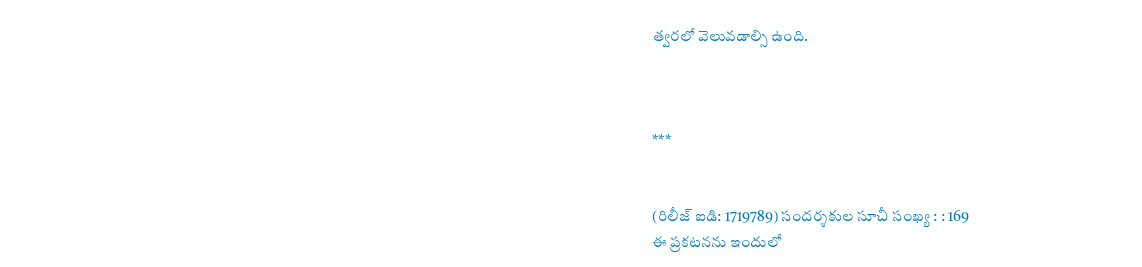త్వ‌ర‌లో వెలువ‌డాల్సి ఉంది.



***


(రిలీజ్ ఐడి: 1719789) సందర్శకుల సూచీ సంఖ్య : : 169
ఈ ప్రకటనను ఇందులో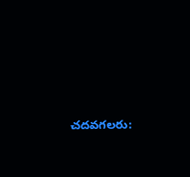చదవగలరు: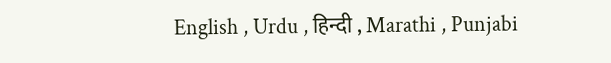English , Urdu , हिन्दी , Marathi , Punjabi